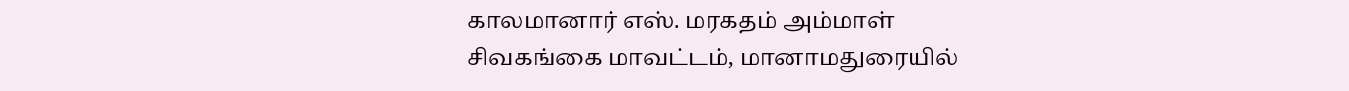காலமானார் எஸ். மரகதம் அம்மாள்
சிவகங்கை மாவட்டம், மானாமதுரையில்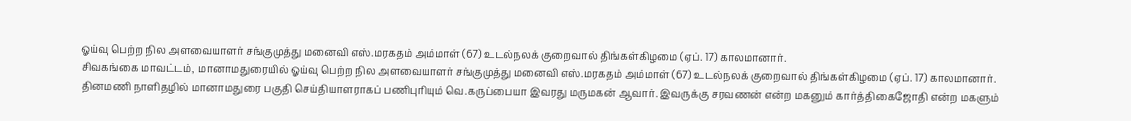ஓய்வு பெற்ற நில அளவையாளர் சங்குமுத்து மனைவி எஸ்.மரகதம் அம்மாள் (67) உடல்நலக் குறைவால் திங்கள்கிழமை (ஏப். 17) காலமானார்.
சிவகங்கை மாவட்டம், மானாமதுரையில் ஓய்வு பெற்ற நில அளவையாளர் சங்குமுத்து மனைவி எஸ்.மரகதம் அம்மாள் (67) உடல்நலக் குறைவால் திங்கள்கிழமை (ஏப். 17) காலமானார்.
தினமணி நாளிதழில் மானாமதுரை பகுதி செய்தியாளராகப் பணிபுரியும் வெ.கருப்பையா இவரது மருமகன் ஆவார். இவருக்கு சரவணன் என்ற மகனும் கார்த்திகைஜோதி என்ற மகளும்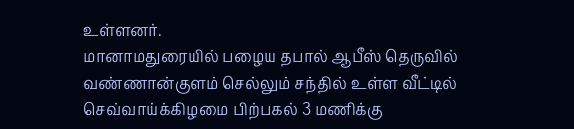உள்ளனர்.
மானாமதுரையில் பழைய தபால் ஆபீஸ் தெருவில் வண்ணான்குளம் செல்லும் சந்தில் உள்ள வீட்டில் செவ்வாய்க்கிழமை பிற்பகல் 3 மணிக்கு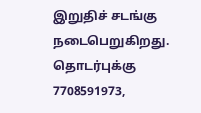இறுதிச் சடங்கு நடைபெறுகிறது.
தொடர்புக்கு 7708591973,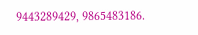9443289429, 9865483186.